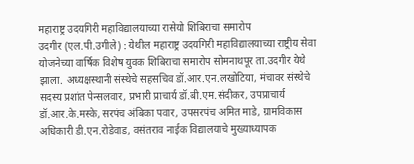महाराष्ट्र उदयगिरी महाविद्यालयाच्या रासेयो शिबिराचा समारोप
उदगीर (एल.पी.उगीले) : येथील महाराष्ट्र उदयगिरी महाविद्यालयाच्या राष्ट्रीय सेवा योजनेच्या वार्षिक विशेष युवक शिबिराचा समारोप सोमनाथपूर ता.उदगीर येथे झाला. अध्यक्षस्थानी संस्थेचे सहसचिव डॉ.आर.एन.लखोटिया, मंचावर संस्थेचे सदस्य प्रशांत पेन्सलवार, प्रभारी प्राचार्य डॉ.बी.एम.संदीकर, उपप्राचार्य डॉ.आर.के.मस्के, सरपंच अंबिका पवार, उपसरपंच अमित माडे, ग्रामविकास अधिकारी डी.एन.रोडेवाड, वसंतराव नाईक विद्यालयाचे मुख्याध्यापक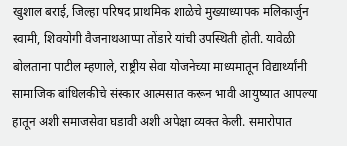खुशाल बराई, जिल्हा परिषद प्राथमिक शाळेचे मुख्याध्यापक मलिकार्जुन स्वामी, शिवयोगी वैजनाथआप्पा तोंडारे यांची उपस्थिती होती. यावेळी बोलताना पाटील म्हणाले, राष्ट्रीय सेवा योजनेच्या माध्यमातून विद्यार्थ्यांनी सामाजिक बांधिलकीचे संस्कार आत्मसात करून भावी आयुष्यात आपल्या हातून अशी समाजसेवा घडावी अशी अपेक्षा व्यक्त केली. समारोपात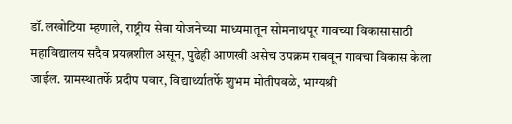डॉ.लखोटिया म्हणाले, राष्ट्रीय सेवा योजनेच्या माध्यमातून सोमनाथपूर गावच्या विकासासाठी महाविद्यालय सदैव प्रयत्नशील असून, पुढेही आणखी असेच उपक्रम राबवून गावचा विकास केला जाईल. ग्रामस्थातर्फे प्रदीप पवार, विद्यार्थ्यातर्फे शुभम मोतीपवळे, भाग्यश्री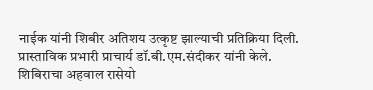नाईक यांनी शिबीर अतिशय उत्कृष्ट झाल्याची प्रतिक्रिया दिली. प्रास्ताविक प्रभारी प्राचार्य डॉ.बी.एम.संदीकर यांनी केले. शिबिराचा अहवाल रासेयो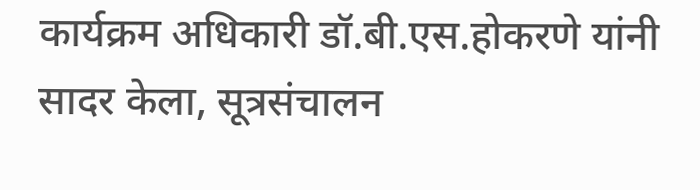कार्यक्रम अधिकारी डॉ.बी.एस.होकरणे यांनी सादर केला, सूत्रसंचालन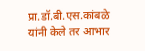प्रा.डॉ.बी.एस.कांबळे यांनी केले तर आभार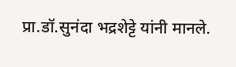प्रा.डॉ.सुनंदा भद्रशेट्टे यांनी मानले.